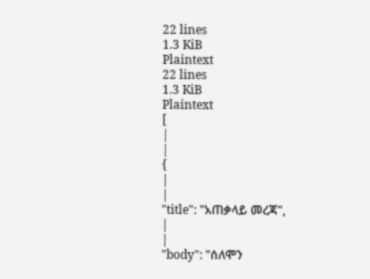22 lines
1.3 KiB
Plaintext
22 lines
1.3 KiB
Plaintext
[
|
|
{
|
|
"title": "አጠቃላይ መረጃ",
|
|
"body": "ሰለሞን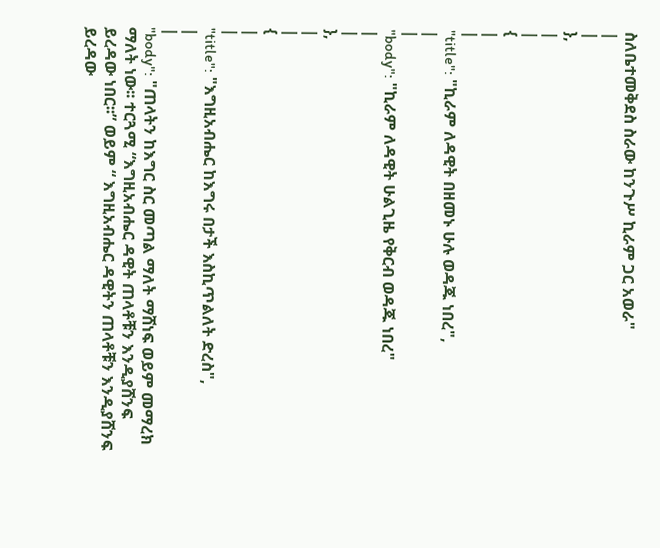ስለቤተመቅደስ ስራው ከንጉሥ ኪራም ጋር አወራ"
|
|
},
|
|
{
|
|
"title": "ኪራም ለዳዊት በዘመኑ ሁሉ ወዳጁ ነበረ",
|
|
"body": "ኪራም ለዳዊት ሁልጊዜ የቅርብ ወዳጁ ነበረ"
|
|
},
|
|
{
|
|
"title": "እግዚአብሔር ከእግሩ በታች እስኪጥልለት ድረስ",
|
|
"body": "ጠላትን ከእግር ስር መጣል ማለት ማሸነፍ ወይም መማረክ ማለት ነው፡፡ ተርጓሚ “እግዚአብሔር ዳዊት ጠላቶቹን እንዲያሸንፍ ይረዳው ነበር፡፡” ወይም “ እግዚአብሔር ዳዊትን ጠላቶቹን እንዲያሸንፍ ይረዳው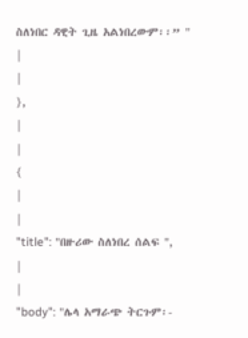ስለነበር ዳዊት ጊዜ አልነበረውም፡፡” "
|
|
},
|
|
{
|
|
"title": "በዙሪው ስለነበረ ሰልፍ ",
|
|
"body": "ሌላ አማራጭ ትርጉም፡-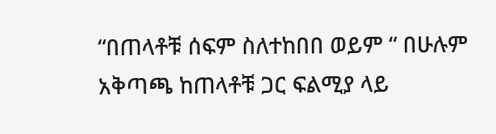“በጠላቶቹ ሰፍም ስለተከበበ ወይም “ በሁሉም አቅጣጫ ከጠላቶቹ ጋር ፍልሚያ ላይ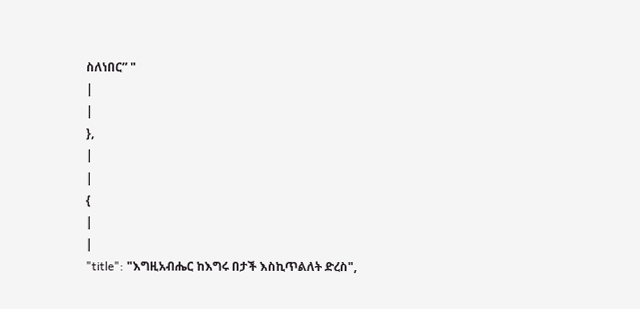ስለነበር” "
|
|
},
|
|
{
|
|
"title": "እግዚአብሔር ከእግሩ በታች እስኪጥልለት ድረስ",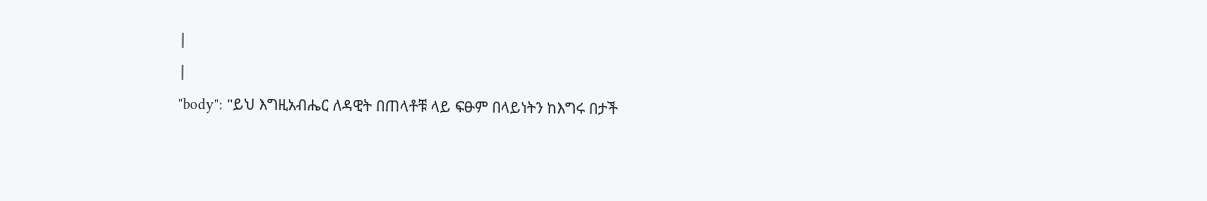|
|
"body": "ይህ እግዚአብሔር ለዳዊት በጠላቶቹ ላይ ፍፁም በላይነትን ከእግሩ በታች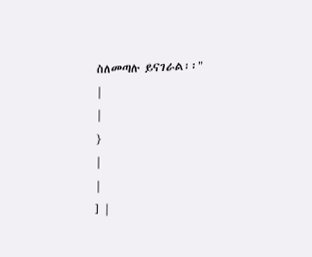ስለመጣሉ ይናገራል፡፡"
|
|
}
|
|
] |